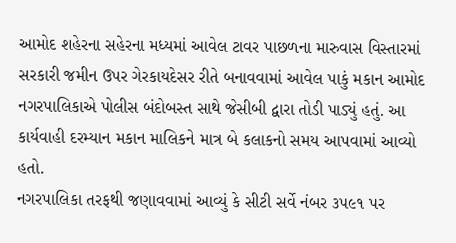આમોદ શહેરના સહેરના મધ્યમાં આવેલ ટાવર પાછળના મારુવાસ વિસ્તારમાં સરકારી જમીન ઉપર ગેરકાયદેસર રીતે બનાવવામાં આવેલ પાકું મકાન આમોદ નગરપાલિકાએ પોલીસ બંદોબસ્ત સાથે જેસીબી દ્વારા તોડી પાડ્યું હતું. આ કાર્યવાહી દરમ્યાન મકાન માલિકને માત્ર બે કલાકનો સમય આપવામાં આવ્યો હતો.
નગરપાલિકા તરફથી જણાવવામાં આવ્યું કે સીટી સર્વે નંબર ૩૫૯૧ પર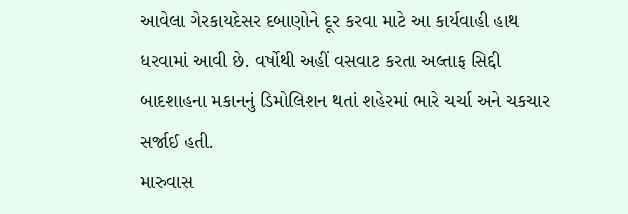આવેલા ગેરકાયદેસર દબાણોને દૂર કરવા માટે આ કાર્યવાહી હાથ ધરવામાં આવી છે. વર્ષોથી અહીં વસવાટ કરતા અલ્તાફ સિદ્દી બાદશાહના મકાનનું ડિમોલિશન થતાં શહેરમાં ભારે ચર્ચા અને ચકચાર સર્જાઈ હતી.
મારુવાસ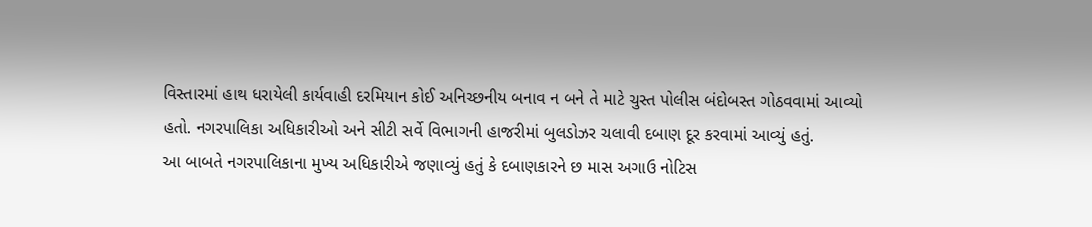વિસ્તારમાં હાથ ધરાયેલી કાર્યવાહી દરમિયાન કોઈ અનિચ્છનીય બનાવ ન બને તે માટે ચુસ્ત પોલીસ બંદોબસ્ત ગોઠવવામાં આવ્યો હતો. નગરપાલિકા અધિકારીઓ અને સીટી સર્વે વિભાગની હાજરીમાં બુલડોઝર ચલાવી દબાણ દૂર કરવામાં આવ્યું હતું.
આ બાબતે નગરપાલિકાના મુખ્ય અધિકારીએ જણાવ્યું હતું કે દબાણકારને છ માસ અગાઉ નોટિસ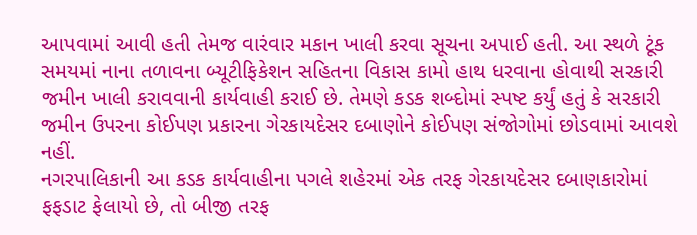આપવામાં આવી હતી તેમજ વારંવાર મકાન ખાલી કરવા સૂચના અપાઈ હતી. આ સ્થળે ટૂંક સમયમાં નાના તળાવના બ્યૂટીફિકેશન સહિતના વિકાસ કામો હાથ ધરવાના હોવાથી સરકારી જમીન ખાલી કરાવવાની કાર્યવાહી કરાઈ છે. તેમણે કડક શબ્દોમાં સ્પષ્ટ કર્યું હતું કે સરકારી જમીન ઉપરના કોઈપણ પ્રકારના ગેરકાયદેસર દબાણોને કોઈપણ સંજોગોમાં છોડવામાં આવશે નહીં.
નગરપાલિકાની આ કડક કાર્યવાહીના પગલે શહેરમાં એક તરફ ગેરકાયદેસર દબાણકારોમાં ફફડાટ ફેલાયો છે, તો બીજી તરફ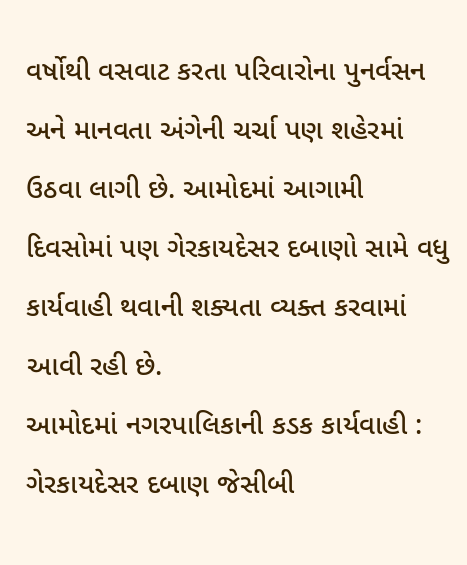વર્ષોથી વસવાટ કરતા પરિવારોના પુનર્વસન અને માનવતા અંગેની ચર્ચા પણ શહેરમાં ઉઠવા લાગી છે. આમોદમાં આગામી દિવસોમાં પણ ગેરકાયદેસર દબાણો સામે વધુ કાર્યવાહી થવાની શક્યતા વ્યક્ત કરવામાં આવી રહી છે.
આમોદમાં નગરપાલિકાની કડક કાર્યવાહી : ગેરકાયદેસર દબાણ જેસીબી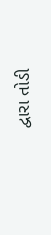દ્વારા તોડી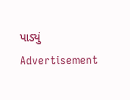પાડ્યું
Advertisement